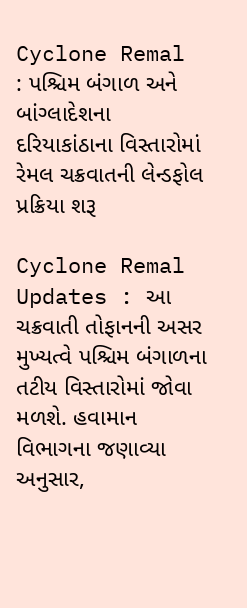Cyclone Remal : પશ્ચિમ બંગાળ અને બાંગ્લાદેશના દરિયાકાંઠાના વિસ્તારોમાં રેમલ ચક્રવાતની લેન્ડફોલ પ્રક્રિયા શરૂ

Cyclone Remal Updates : આ ચક્રવાતી તોફાનની અસર મુખ્યત્વે પશ્ચિમ બંગાળના તટીય વિસ્તારોમાં જોવા મળશે. હવામાન વિભાગના જણાવ્યા અનુસાર,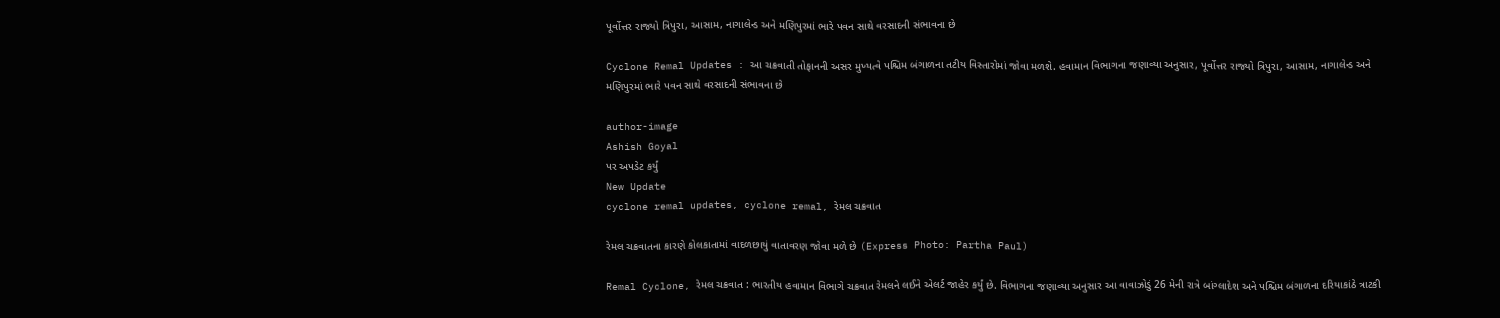પૂર્વોત્તર રાજ્યો ત્રિપુરા, આસામ, નાગાલેન્ડ અને મણિપુરમાં ભારે પવન સાથે વરસાદની સંભાવના છે

Cyclone Remal Updates : આ ચક્રવાતી તોફાનની અસર મુખ્યત્વે પશ્ચિમ બંગાળના તટીય વિસ્તારોમાં જોવા મળશે. હવામાન વિભાગના જણાવ્યા અનુસાર, પૂર્વોત્તર રાજ્યો ત્રિપુરા, આસામ, નાગાલેન્ડ અને મણિપુરમાં ભારે પવન સાથે વરસાદની સંભાવના છે

author-image
Ashish Goyal
પર અપડેટ કર્યું
New Update
cyclone remal updates, cyclone remal, રેમલ ચક્રવાત

રેમલ ચક્રવાતના કારણે કોલકાતામાં વાદળછાયું વાતાવરણ જોવા મળે છે (Express Photo: Partha Paul)

Remal Cyclone, રેમલ ચક્રવાત : ભારતીય હવામાન વિભાગે ચક્રવાત રેમલને લઈને એલર્ટ જાહેર કર્યું છે. વિભાગના જણાવ્યા અનુસાર આ વાવાઝોડું 26 મેની રાત્રે બાંગ્લાદેશ અને પશ્ચિમ બંગાળના દરિયાકાંઠે ત્રાટકી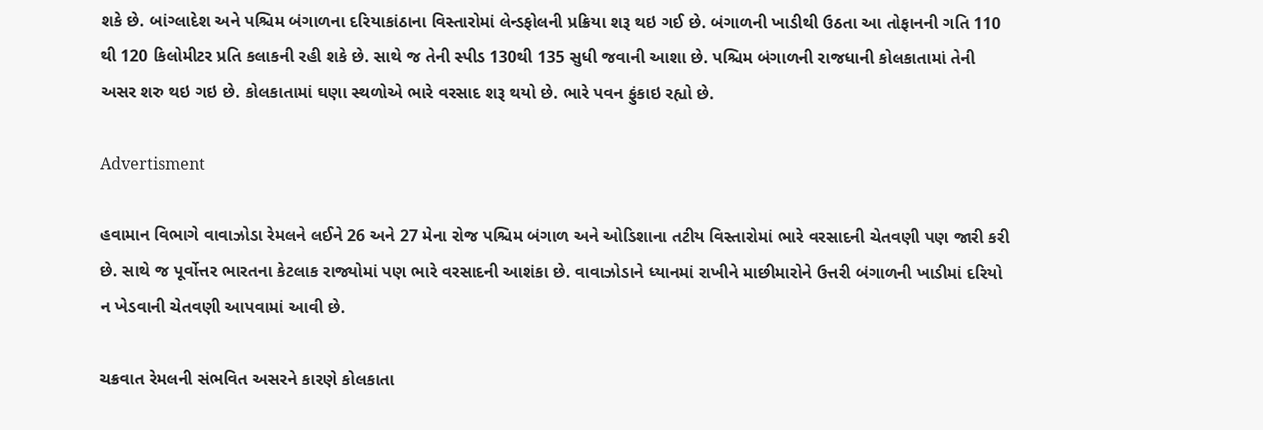શકે છે. બાંગ્લાદેશ અને પશ્ચિમ બંગાળના દરિયાકાંઠાના વિસ્તારોમાં લેન્ડફોલની પ્રક્રિયા શરૂ થઇ ગઈ છે. બંગાળની ખાડીથી ઉઠતા આ તોફાનની ગતિ 110 થી 120 કિલોમીટર પ્રતિ કલાકની રહી શકે છે. સાથે જ તેની સ્પીડ 130થી 135 સુધી જવાની આશા છે. પશ્ચિમ બંગાળની રાજધાની કોલકાતામાં તેની અસર શરુ થઇ ગઇ છે. કોલકાતામાં ઘણા સ્થળોએ ભારે વરસાદ શરૂ થયો છે. ભારે પવન ફુંકાઇ રહ્યો છે.

Advertisment

હવામાન વિભાગે વાવાઝોડા રેમલને લઈને 26 અને 27 મેના રોજ પશ્ચિમ બંગાળ અને ઓડિશાના તટીય વિસ્તારોમાં ભારે વરસાદની ચેતવણી પણ જારી કરી છે. સાથે જ પૂર્વોત્તર ભારતના કેટલાક રાજ્યોમાં પણ ભારે વરસાદની આશંકા છે. વાવાઝોડાને ધ્યાનમાં રાખીને માછીમારોને ઉત્તરી બંગાળની ખાડીમાં દરિયો ન ખેડવાની ચેતવણી આપવામાં આવી છે.

ચક્રવાત રેમલની સંભવિત અસરને કારણે કોલકાતા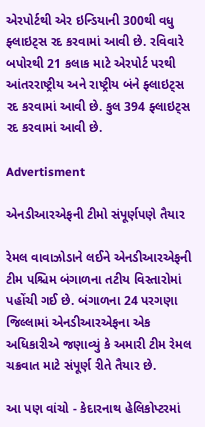એરપોર્ટથી એર ઇન્ડિયાની 300થી વધુ ફ્લાઇટ્સ રદ કરવામાં આવી છે. રવિવારે બપોરથી 21 કલાક માટે એરપોર્ટ પરથી આંતરરાષ્ટ્રીય અને રાષ્ટ્રીય બંને ફ્લાઇટ્સ રદ કરવામાં આવી છે. કુલ 394 ફ્લાઇટ્સ રદ કરવામાં આવી છે.

Advertisment

એનડીઆરએફની ટીમો સંપૂર્ણપણે તૈયાર

રેમલ વાવાઝોડાને લઈને એનડીઆરએફની ટીમ પશ્ચિમ બંગાળના તટીય વિસ્તારોમાં પહોંચી ગઈ છે. બંગાળના 24 પરગણા જિલ્લામાં એનડીઆરએફના એક અધિકારીએ જણાવ્યું કે અમારી ટીમ રેમલ ચક્રવાત માટે સંપૂર્ણ રીતે તૈયાર છે.

આ પણ વાંચો - કેદારનાથ હેલિકોપ્ટરમાં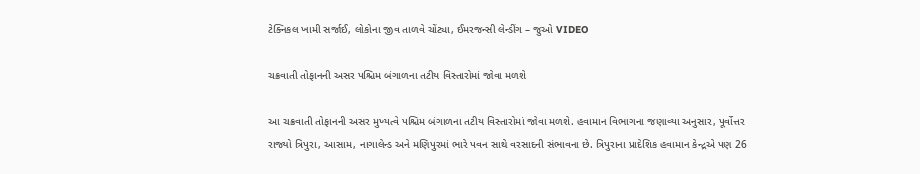ટેક્નિકલ ખામી સર્જાઈ, લોકોના જીવ તાળવે ચોંટ્યા, ઈમરજન્સી લેન્ડીંગ – જુઓ VIDEO

ચક્રવાતી તોફાનની અસર પશ્ચિમ બંગાળના તટીય વિસ્તારોમાં જોવા મળશે

આ ચક્રવાતી તોફાનની અસર મુખ્યત્વે પશ્ચિમ બંગાળના તટીય વિસ્તારોમાં જોવા મળશે. હવામાન વિભાગના જણાવ્યા અનુસાર, પૂર્વોત્તર રાજ્યો ત્રિપુરા, આસામ, નાગાલેન્ડ અને મણિપુરમાં ભારે પવન સાથે વરસાદની સંભાવના છે. ત્રિપુરાના પ્રાદેશિક હવામાન કેન્દ્રએ પણ 26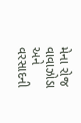મેના રોજ વાવાઝોડા અને વરસાદની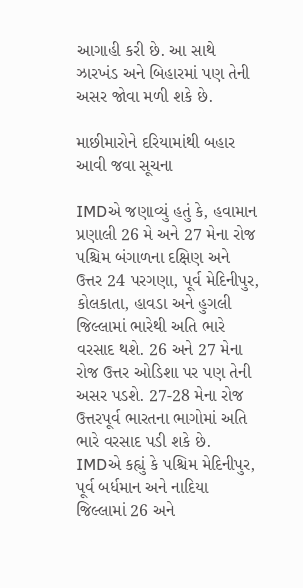આગાહી કરી છે. આ સાથે ઝારખંડ અને બિહારમાં પણ તેની અસર જોવા મળી શકે છે.

માછીમારોને દરિયામાંથી બહાર આવી જવા સૂચના

IMDએ જણાવ્યું હતું કે, હવામાન પ્રણાલી 26 મે અને 27 મેના રોજ પશ્ચિમ બંગાળના દક્ષિણ અને ઉત્તર 24 પરગણા, પૂર્વ મેદિનીપુર, કોલકાતા, હાવડા અને હુગલી જિલ્લામાં ભારેથી અતિ ભારે વરસાદ થશે. 26 અને 27 મેના રોજ ઉત્તર ઓડિશા પર પણ તેની અસર પડશે. 27-28 મેના રોજ ઉત્તરપૂર્વ ભારતના ભાગોમાં અતિ ભારે વરસાદ પડી શકે છે. IMDએ કહ્યું કે પશ્ચિમ મેદિનીપુર, પૂર્વ બર્ધમાન અને નાદિયા જિલ્લામાં 26 અને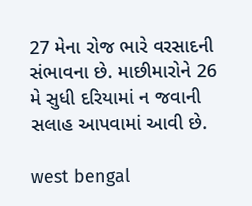27 મેના રોજ ભારે વરસાદની સંભાવના છે. માછીમારોને 26 મે સુધી દરિયામાં ન જવાની સલાહ આપવામાં આવી છે.

west bengal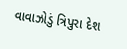વાવાઝોડું ત્રિપુરા દેશ